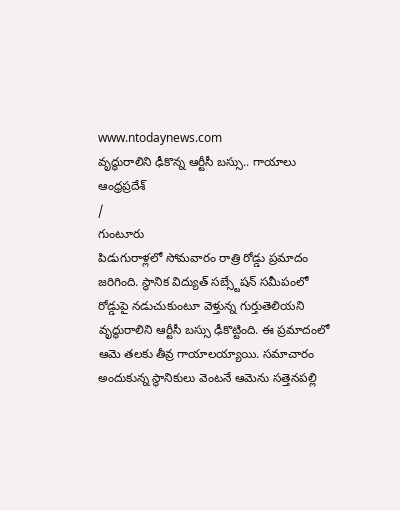www.ntodaynews.com
వృద్ధురాలిని ఢీకొన్న ఆర్టీసీ బస్సు.. గాయాలు
ఆంధ్రప్రదేశ్
/
గుంటూరు
పిడుగురాళ్లలో సోమవారం రాత్రి రోడ్డు ప్రమాదం జరిగింది. స్థానిక విద్యుత్ సబ్స్టేషన్ సమీపంలో రోడ్డుపై నడుచుకుంటూ వెళ్తున్న గుర్తుతెలియని వృద్ధురాలిని ఆర్టీసీ బస్సు ఢీకొట్టింది. ఈ ప్రమాదంలో ఆమె తలకు తీవ్ర గాయాలయ్యాయి. సమాచారం అందుకున్న స్థానికులు వెంటనే ఆమెను సత్తెనపల్లి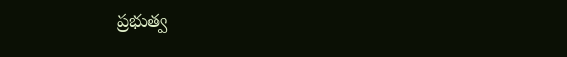ప్రభుత్వ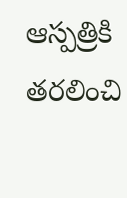ఆస్పత్రికి తరలించి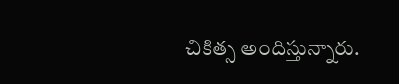చికిత్స అందిస్తున్నారు.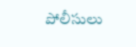పోలీసులు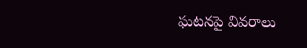ఘటనపై వివరాలు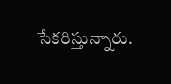సేకరిస్తున్నారు.